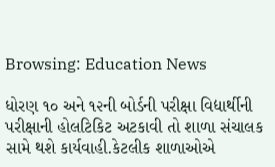Browsing: Education News

ધોરણ ૧૦ અને ૧૨ની બોર્ડની પરીક્ષા વિદ્યાર્થીની પરીક્ષાની હોલટિકિટ અટકાવી તો શાળા સંચાલક સામે થશે કાર્યવાહી.કેટલીક શાળાઓએ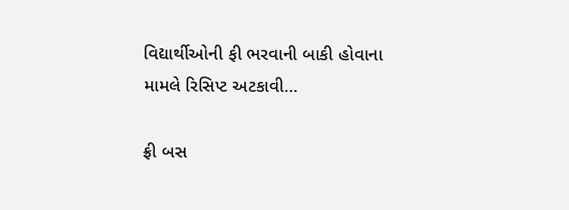વિદ્યાર્થીઓની ફી ભરવાની બાકી હોવાના મામલે રિસિપ્ટ અટકાવી…

ફ્રી બસ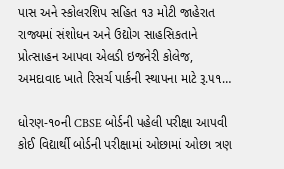પાસ અને સ્કોલરશિપ સહિત ૧૩ મોટી જાહેરાત રાજ્યમાં સંશોધન અને ઉદ્યોગ સાહસિકતાને પ્રોત્સાહન આપવા એલડી ઇજનેરી કોલેજ, અમદાવાદ ખાતે રિસર્ચ પાર્કની સ્થાપના માટે રૂ.૫૧…

ધોરણ-૧૦ની CBSE બોર્ડની પહેલી પરીક્ષા આપવી કોઈ વિદ્યાર્થી બોર્ડની પરીક્ષામાં ઓછામાં ઓછા ત્રણ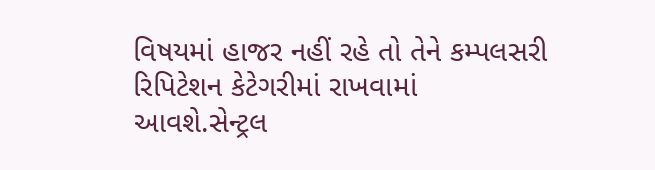વિષયમાં હાજર નહીં રહે તો તેને કમ્પલસરી રિપિટેશન કેટેગરીમાં રાખવામાં આવશે.સેન્ટ્રલ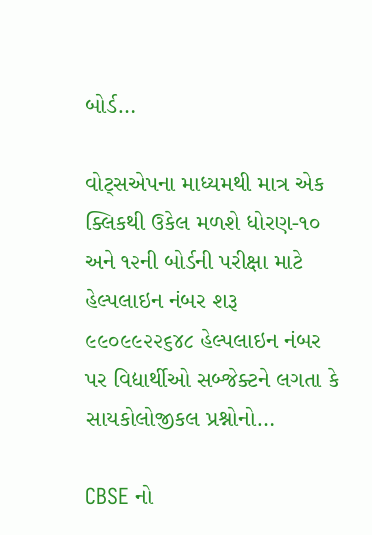બોર્ડ…

વોટ્સએપના માધ્યમથી માત્ર એક ક્લિકથી ઉકેલ મળશે ધોરણ-૧૦ અને ૧૨ની બોર્ડની પરીક્ષા માટે હેલ્પલાઇન નંબર શરૂ ૯૯૦૯૯૨૨૬૪૮ હેલ્પલાઇન નંબર પર વિદ્યાર્થીઓ સબ્જેક્ટને લગતા કે સાયકોલોજીકલ પ્રશ્નોનો…

CBSE નો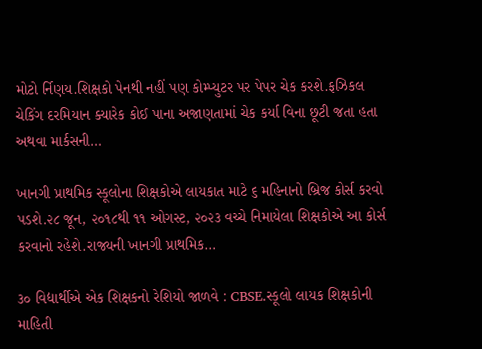મોટો ર્નિણય.શિક્ષકો પેનથી નહીં પણ કોમ્પ્યુટર પર પેપર ચેક કરશે.ફઝિકલ ચેકિંગ દરમિયાન ક્યારેક કોઈ પાના અજાણતામાં ચેક કર્યા વિના છૂટી જતા હતા અથવા માર્કસની…

ખાનગી પ્રાથમિક સ્કૂલોના શિક્ષકોએ લાયકાત માટે ૬ મહિનાનો બ્રિજ કોર્સ કરવો પડશે.૨૮ જૂન, ૨૦૧૮થી ૧૧ ઓગસ્ટ, ૨૦૨૩ વચ્ચે નિમાયેલા શિક્ષકોએ આ કોર્સ કરવાનો રહેશે.રાજ્યની ખાનગી પ્રાથમિક…

૩૦ વિદ્યાર્થીએ એક શિક્ષકનો રેશિયો જાળવે : CBSE.સ્કૂલો લાયક શિક્ષકોની માહિતી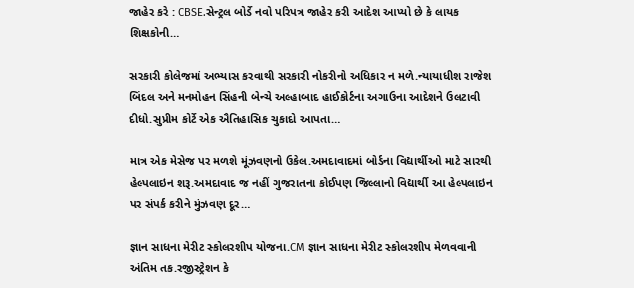જાહેર કરે : CBSE.સેન્ટ્રલ બોર્ડે નવો પરિપત્ર જાહેર કરી આદેશ આપ્યો છે કે લાયક શિક્ષકોની…

સરકારી કોલેજમાં અભ્યાસ કરવાથી સરકારી નોકરીનો અધિકાર ન મળે.ન્યાયાધીશ રાજેશ બિંદલ અને મનમોહન સિંહની બેન્ચે અલ્હાબાદ હાઈકોર્ટના અગાઉના આદેશને ઉલટાવી દીધો.સુપ્રીમ કોર્ટે એક ઐતિહાસિક ચુકાદો આપતા…

માત્ર એક મેસેજ પર મળશે મૂંઝવણનો ઉકેલ.અમદાવાદમાં બોર્ડના વિદ્યાર્થીઓ માટે સારથી હેલ્પલાઇન શરૂ.અમદાવાદ જ નહીં ગુજરાતના કોઈપણ જિલ્લાનો વિદ્યાર્થી આ હેલ્પલાઇન પર સંપર્ક કરીને મુંઝવણ દૂર…

જ્ઞાન સાધના મેરીટ સ્કોલરશીપ યોજના.CM જ્ઞાન સાધના મેરીટ સ્કોલરશીપ મેળવવાની અંતિમ તક.રજીસ્ટ્રેશન કે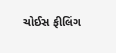ચોઈસ ફીલિંગ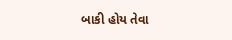બાકી હોય તેવા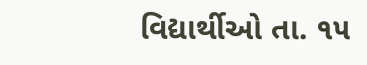વિદ્યાર્થીઓ તા. ૧૫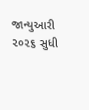જાન્યુઆરી ૨૦૨૬ સુધી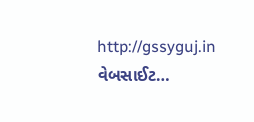http://gssyguj.in વેબસાઈટ…